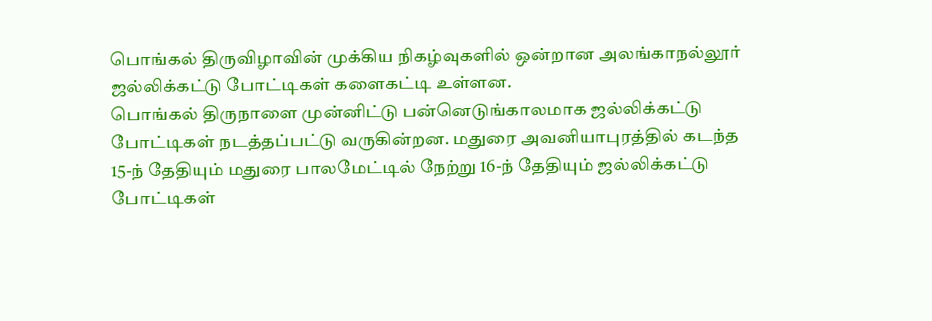பொங்கல் திருவிழாவின் முக்கிய நிகழ்வுகளில் ஒன்றான அலங்காநல்லூர் ஜல்லிக்கட்டு போட்டிகள் களைகட்டி உள்ளன.
பொங்கல் திருநாளை முன்னிட்டு பன்னெடுங்காலமாக ஜல்லிக்கட்டு போட்டிகள் நடத்தப்பட்டு வருகின்றன. மதுரை அவனியாபுரத்தில் கடந்த 15-ந் தேதியும் மதுரை பாலமேட்டில் நேற்று 16-ந் தேதியும் ஜல்லிக்கட்டு போட்டிகள்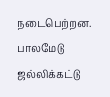நடைபெற்றன. பாலமேடு ஜல்லிக்கட்டு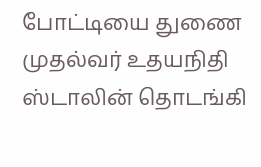போட்டியை துணை முதல்வர் உதயநிதி ஸ்டாலின் தொடங்கி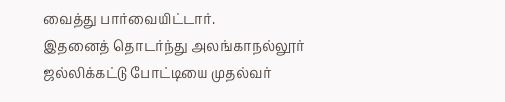வைத்து பார்வையிட்டார்.
இதனைத் தொடர்ந்து அலங்காநல்லூர் ஜல்லிக்கட்டு போட்டியை முதல்வர்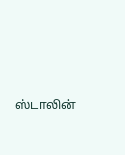ஸ்டாலின்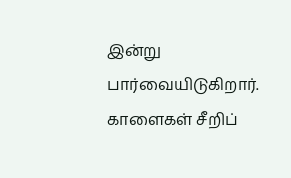இன்று பார்வையிடுகிறார்.
காளைகள் சீறிப்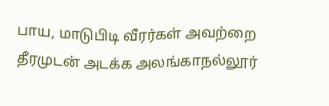பாய, மாடுபிடி வீரர்கள் அவற்றை தீரமுடன் அடக்க அலங்காநல்லூர்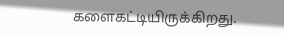களைகட்டியிருக்கிறது.